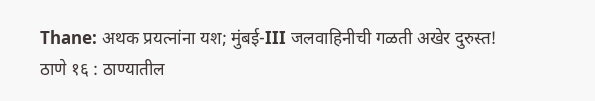Thane: अथक प्रयत्नांना यश; मुंबई-III जलवाहिनीची गळती अखेर दुरुस्त!
ठाणे १६ : ठाण्यातील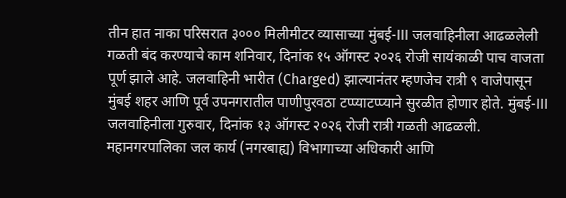तीन हात नाका परिसरात ३००० मिलीमीटर व्यासाच्या मुंबई-III जलवाहिनीला आढळलेली गळती बंद करण्याचे काम शनिवार, दिनांक १५ ऑगस्ट २०२६ रोजी सायंकाळी पाच वाजता पूर्ण झाले आहे. जलवाहिनी भारीत (Charged) झाल्यानंतर म्हणजेच रात्री ९ वाजेपासून मुंबई शहर आणि पूर्व उपनगरातील पाणीपुरवठा टप्प्याटप्प्याने सुरळीत होणार होते. मुंबई-III जलवाहिनीला गुरुवार, दिनांक १३ ऑगस्ट २०२६ रोजी रात्री गळती आढळली. महानगरपालिका जल कार्य (नगरबाह्य) विभागाच्या अधिकारी आणि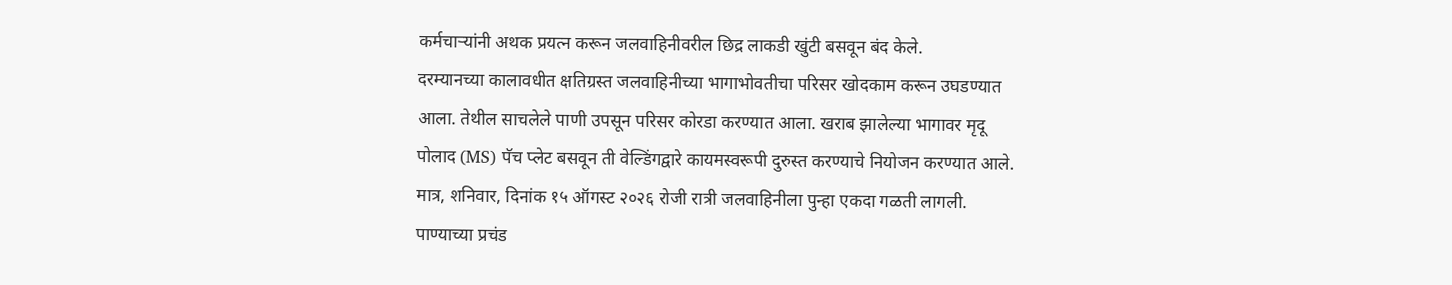कर्मचाऱ्यांनी अथक प्रयत्न करून जलवाहिनीवरील छिद्र लाकडी खुंटी बसवून बंद केले.
दरम्यानच्या कालावधीत क्षतिग्रस्त जलवाहिनीच्या भागाभोवतीचा परिसर खोदकाम करून उघडण्यात आला. तेथील साचलेले पाणी उपसून परिसर कोरडा करण्यात आला. खराब झालेल्या भागावर मृदू पोलाद (MS) पॅच प्लेट बसवून ती वेल्डिंगद्वारे कायमस्वरूपी दुरुस्त करण्याचे नियोजन करण्यात आले. मात्र, शनिवार, दिनांक १५ ऑगस्ट २०२६ रोजी रात्री जलवाहिनीला पुन्हा एकदा गळती लागली. पाण्याच्या प्रचंड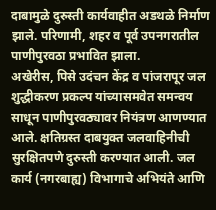दाबामुळे दुरुस्ती कार्यवाहीत अडथळे निर्माण झाले. परिणामी, शहर व पूर्व उपनगरातील पाणीपुरवठा प्रभावित झाला.
अखेरीस, पिसे उदंचन केंद्र व पांजरापूर जल शुद्धीकरण प्रकल्प यांच्यासमवेत समन्वय साधून पाणीपुरवठ्यावर नियंत्रण आणण्यात आले. क्षतिग्रस्त दाबयुक्त जलवाहिनीची सुरक्षितपणे दुरुस्ती करण्यात आली. जल कार्य (नगरबाह्य) विभागाचे अभियंते आणि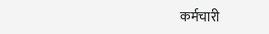कर्मचारी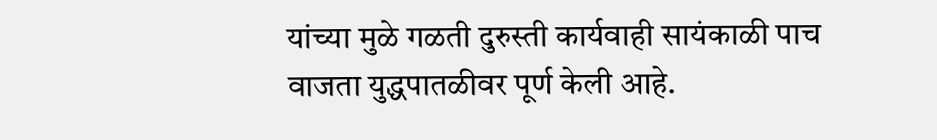यांच्या मुळे गळती दुरुस्ती कार्यवाही सायंकाळी पाच वाजता युद्धपातळीवर पूर्ण केली आहे.